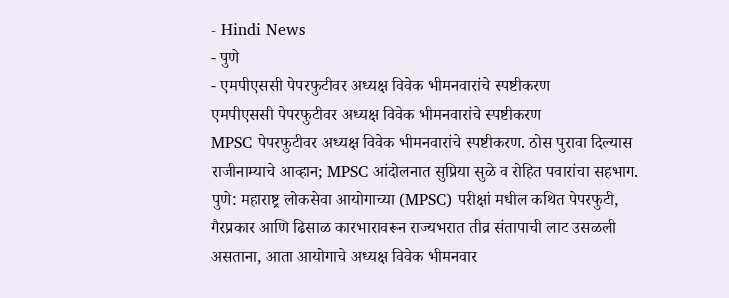- Hindi News
- पुणे
- एमपीएससी पेपरफुटीवर अध्यक्ष विवेक भीमनवारांचे स्पष्टीकरण
एमपीएससी पेपरफुटीवर अध्यक्ष विवेक भीमनवारांचे स्पष्टीकरण
MPSC पेपरफुटीवर अध्यक्ष विवेक भीमनवारांचे स्पष्टीकरण. ठोस पुरावा दिल्यास राजीनाम्याचे आव्हान; MPSC आंदोलनात सुप्रिया सुळे व रोहित पवारांचा सहभाग.
पुणे: महाराष्ट्र लोकसेवा आयोगाच्या (MPSC) परीक्षां मधील कथित पेपरफुटी, गैरप्रकार आणि ढिसाळ कारभारावरून राज्यभरात तीव्र संतापाची लाट उसळली असताना, आता आयोगाचे अध्यक्ष विवेक भीमनवार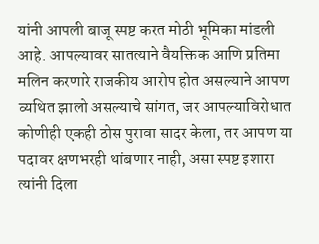यांनी आपली बाजू स्पष्ट करत मोठी भूमिका मांडली आहे. आपल्यावर सातत्याने वैयक्तिक आणि प्रतिमा मलिन करणारे राजकीय आरोप होत असल्याने आपण व्यथित झालो असल्याचे सांगत, जर आपल्याविरोधात कोणीही एकही ठोस पुरावा सादर केला, तर आपण या पदावर क्षणभरही थांबणार नाही, असा स्पष्ट इशारा त्यांनी दिला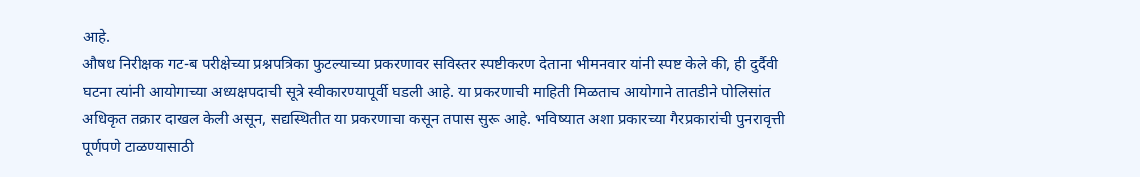आहे.
औषध निरीक्षक गट-ब परीक्षेच्या प्रश्नपत्रिका फुटल्याच्या प्रकरणावर सविस्तर स्पष्टीकरण देताना भीमनवार यांनी स्पष्ट केले की, ही दुर्दैवी घटना त्यांनी आयोगाच्या अध्यक्षपदाची सूत्रे स्वीकारण्यापूर्वी घडली आहे. या प्रकरणाची माहिती मिळताच आयोगाने तातडीने पोलिसांत अधिकृत तक्रार दाखल केली असून, सद्यस्थितीत या प्रकरणाचा कसून तपास सुरू आहे. भविष्यात अशा प्रकारच्या गैरप्रकारांची पुनरावृत्ती पूर्णपणे टाळण्यासाठी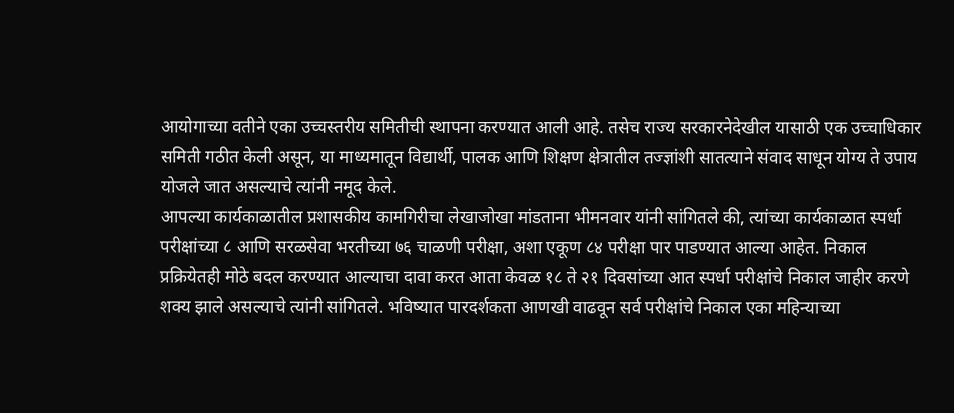आयोगाच्या वतीने एका उच्चस्तरीय समितीची स्थापना करण्यात आली आहे. तसेच राज्य सरकारनेदेखील यासाठी एक उच्चाधिकार समिती गठीत केली असून, या माध्यमातून विद्यार्थी, पालक आणि शिक्षण क्षेत्रातील तज्ज्ञांशी सातत्याने संवाद साधून योग्य ते उपाय योजले जात असल्याचे त्यांनी नमूद केले.
आपल्या कार्यकाळातील प्रशासकीय कामगिरीचा लेखाजोखा मांडताना भीमनवार यांनी सांगितले की, त्यांच्या कार्यकाळात स्पर्धा परीक्षांच्या ८ आणि सरळसेवा भरतीच्या ७६ चाळणी परीक्षा, अशा एकूण ८४ परीक्षा पार पाडण्यात आल्या आहेत. निकाल प्रक्रियेतही मोठे बदल करण्यात आल्याचा दावा करत आता केवळ १८ ते २१ दिवसांच्या आत स्पर्धा परीक्षांचे निकाल जाहीर करणे शक्य झाले असल्याचे त्यांनी सांगितले. भविष्यात पारदर्शकता आणखी वाढवून सर्व परीक्षांचे निकाल एका महिन्याच्या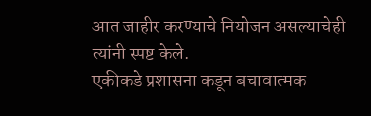आत जाहीर करण्याचे नियोजन असल्याचेही त्यांनी स्पष्ट केले.
एकीकडे प्रशासना कडून बचावात्मक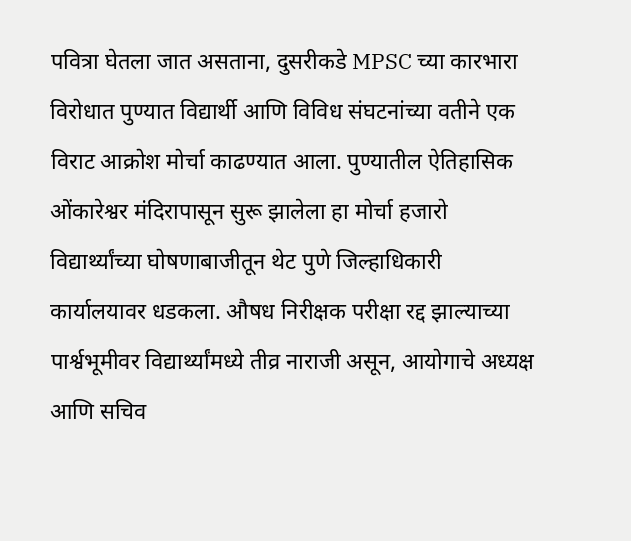पवित्रा घेतला जात असताना, दुसरीकडे MPSC च्या कारभारा विरोधात पुण्यात विद्यार्थी आणि विविध संघटनांच्या वतीने एक विराट आक्रोश मोर्चा काढण्यात आला. पुण्यातील ऐतिहासिक ओंकारेश्वर मंदिरापासून सुरू झालेला हा मोर्चा हजारो विद्यार्थ्यांच्या घोषणाबाजीतून थेट पुणे जिल्हाधिकारी कार्यालयावर धडकला. औषध निरीक्षक परीक्षा रद्द झाल्याच्या पार्श्वभूमीवर विद्यार्थ्यांमध्ये तीव्र नाराजी असून, आयोगाचे अध्यक्ष आणि सचिव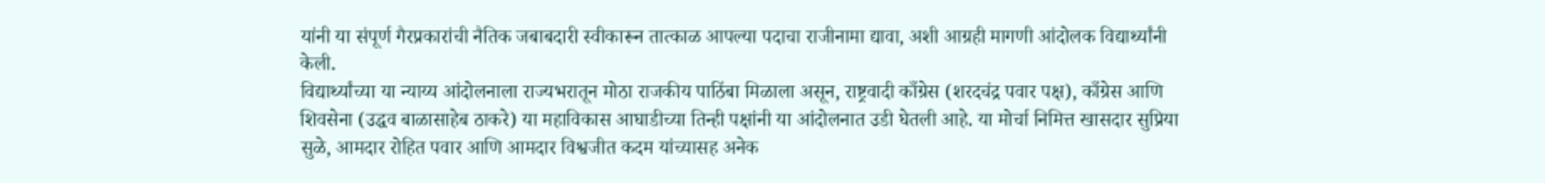यांनी या संपूर्ण गैरप्रकारांची नैतिक जबाबदारी स्वीकारून तात्काळ आपल्या पदाचा राजीनामा द्यावा, अशी आग्रही मागणी आंदोलक विद्यार्थ्यांनी केली.
विद्यार्थ्यांच्या या न्याय्य आंदोलनाला राज्यभरातून मोठा राजकीय पाठिंबा मिळाला असून, राष्ट्रवादी काँग्रेस (शरदचंद्र पवार पक्ष), काँग्रेस आणि शिवसेना (उद्धव बाळासाहेब ठाकरे) या महाविकास आघाडीच्या तिन्ही पक्षांनी या आंदोलनात उडी घेतली आहे. या मोर्चा निमित्त खासदार सुप्रिया सुळे, आमदार रोहित पवार आणि आमदार विश्वजीत कदम यांच्यासह अनेक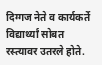दिग्गज नेते व कार्यकर्ते विद्यार्थ्यां सोबत रस्त्यावर उतरले होते.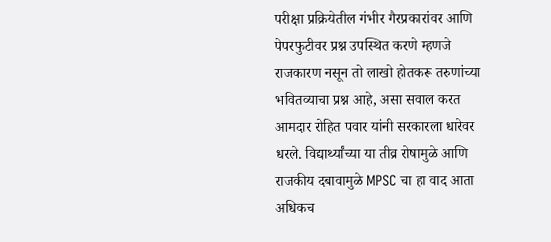परीक्षा प्रक्रियेतील गंभीर गैरप्रकारांवर आणि पेपरफुटीवर प्रश्न उपस्थित करणे म्हणजे राजकारण नसून तो लाखो होतकरू तरुणांच्या भवितव्याचा प्रश्न आहे, असा सवाल करत आमदार रोहित पवार यांनी सरकारला धारेवर धरले. विद्यार्थ्यांच्या या तीव्र रोषामुळे आणि राजकीय दबावामुळे MPSC चा हा वाद आता अधिकच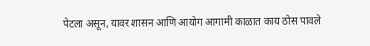पेटला असून, यावर शासन आणि आयोग आगामी काळात काय ठोस पावले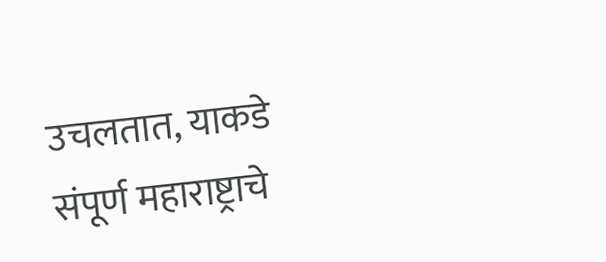उचलतात, याकडे संपूर्ण महाराष्ट्राचे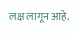लक्ष लागून आहे.